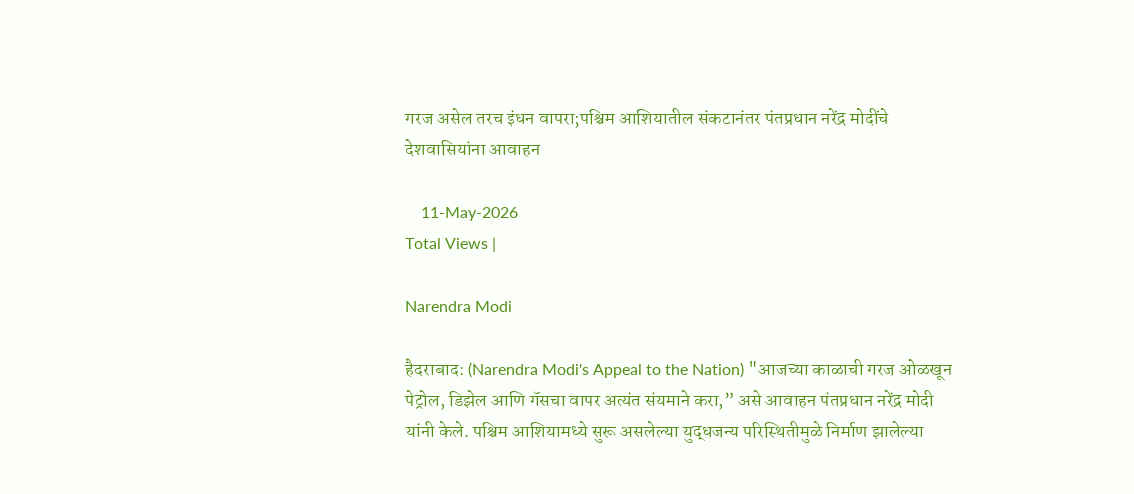गरज असेल तरच इंधन वापरा;पश्चिम आशियातील संकटानंतर पंतप्रधान नरेंद्र मोदींचे देशवासियांना आवाहन

    11-May-2026
Total Views |

Narendra Modi

हैदराबाद: (Narendra Modi's Appeal to the Nation) "आजच्या काळाची गरज ओळखून पेट्रोल, डिझेल आणि गॅसचा वापर अत्यंत संयमाने करा,” असे आवाहन पंतप्रधान नरेंद्र मोदी यांनी केले. पश्चिम आशियामध्ये सुरू असलेल्या युद्धजन्य परिस्थितीमुळे निर्माण झालेल्या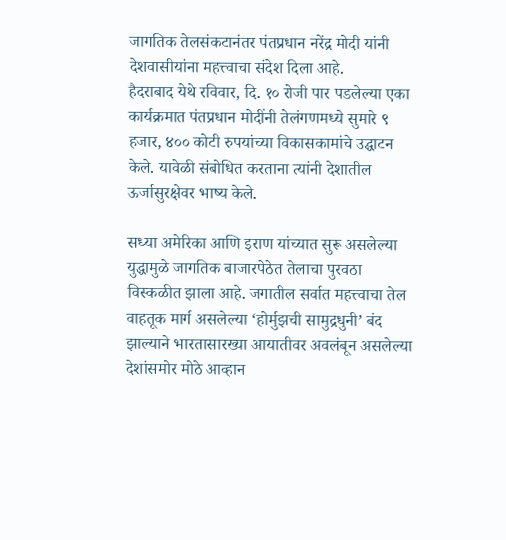जागतिक तेलसंकटानंतर पंतप्रधान नरेंद्र मोदी यांनी देशवासीयांना महत्त्वाचा संदेश दिला आहे.
हैदराबाद येथे रविवार, दि. १० रोजी पार पडलेल्या एका कार्यक्रमात पंतप्रधान मोदींनी तेलंगणमध्ये सुमारे ९ हजार, ४०० कोटी रुपयांच्या विकासकामांचे उद्घाटन केले. यावेळी संबोधित करताना त्यांनी देशातील ऊर्जासुरक्षेवर भाष्य केले.

सध्या अमेरिका आणि इराण यांच्यात सुरू असलेल्या युद्धामुळे जागतिक बाजारपेठेत तेलाचा पुरवठा विस्कळीत झाला आहे. जगातील सर्वात महत्त्वाचा तेल वाहतूक मार्ग असलेल्या ‘होर्मुझची सामुद्रधुनी’ बंद झाल्याने भारतासारख्या आयातीवर अवलंबून असलेल्या देशांसमोर मोठे आव्हान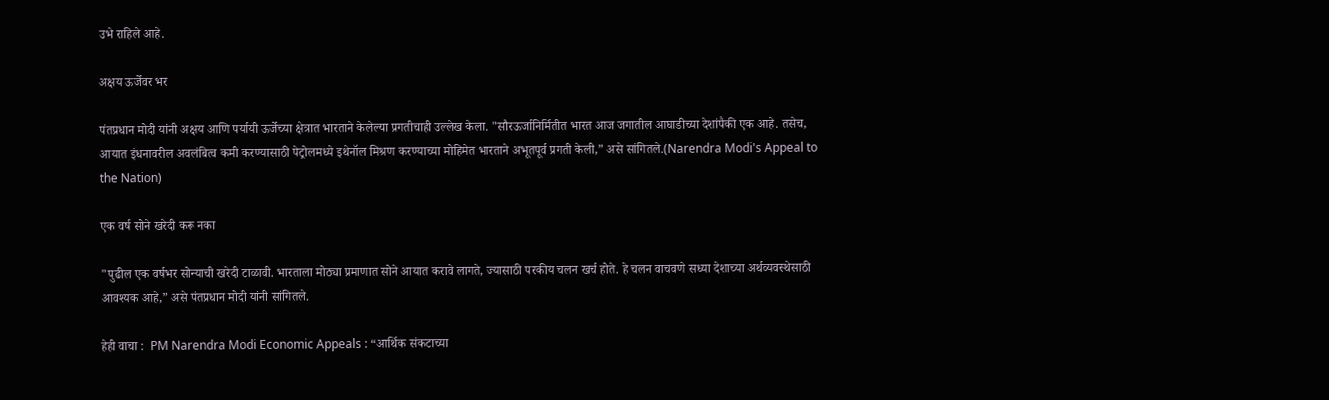उभे राहिले आहे.

अक्षय ऊर्जेवर भर

पंतप्रधान मोदी यांनी अक्षय आणि पर्यायी ऊर्जेच्या क्षेत्रात भारताने केलेल्या प्रगतीचाही उल्लेख केला. "सौरऊर्जानिर्मितीत भारत आज जगातील आघाडीच्या देशांपैकी एक आहे. तसेच, आयात इंधनावरील अवलंबित्व कमी करण्यासाठी पेट्रोलमध्ये इथेनॉल मिश्रण करण्याच्या मोहिमेत भारताने अभूतपूर्व प्रगती केली,” असे सांगितले.(Narendra Modi's Appeal to the Nation)

एक वर्ष सोने खरेदी करू नका

"पुढील एक वर्षभर सोन्याची खरेदी टाळावी. भारताला मोठ्या प्रमाणात सोने आयात करावे लागते, ज्यासाठी परकीय चलन खर्च होते. हे चलन वाचवणे सध्या देशाच्या अर्थव्यवस्थेसाठी आवश्यक आहे,” असे पंतप्रधान मोदी यांनी सांगितले.

हेही वाचा :  PM Narendra Modi Economic Appeals : “आर्थिक संकटाच्या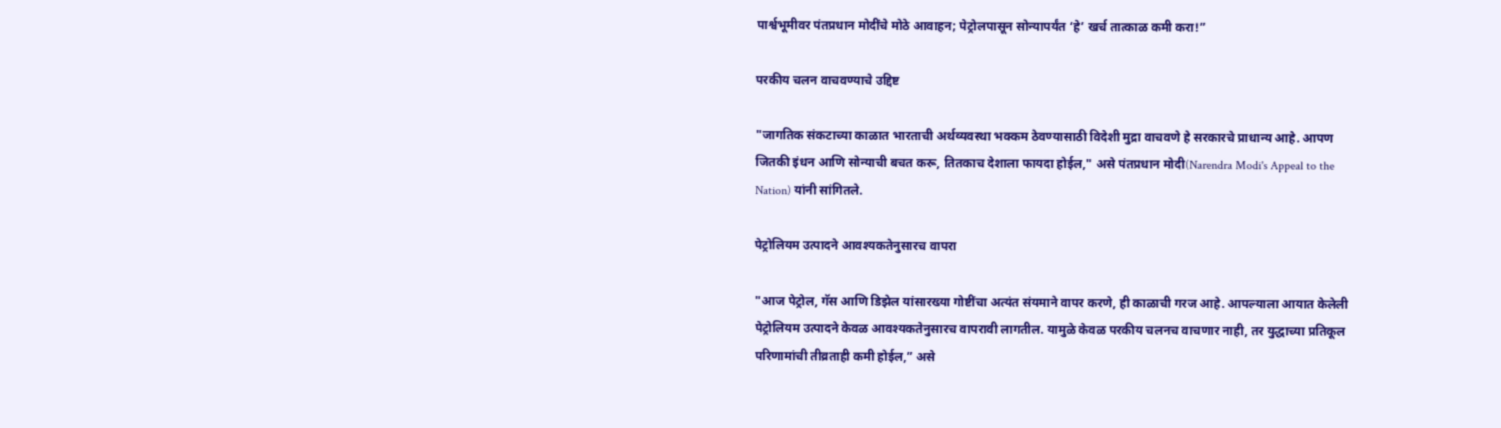पार्श्वभूमीवर पंतप्रधान मोदींचे मोठे आवाहन; पेट्रोलपासून सोन्यापर्यंत ‘हे’ खर्च तात्काळ कमी करा!”

परकीय चलन वाचवण्याचे उद्दिष्ट

"जागतिक संकटाच्या काळात भारताची अर्थव्यवस्था भक्कम ठेवण्यासाठी विदेशी मुद्रा वाचवणे हे सरकारचे प्राधान्य आहे. आपण जितकी इंधन आणि सोन्याची बचत करू, तितकाच देशाला फायदा होईल," असे पंतप्रधान मोदी(Narendra Modi's Appeal to the Nation) यांनी सांगितले.

पेट्रोलियम उत्पादने आवश्यकतेनुसारच वापरा

"आज पेट्रोल, गॅस आणि डिझेल यांसारख्या गोष्टींचा अत्यंत संयमाने वापर करणे, ही काळाची गरज आहे. आपल्याला आयात केलेली पेट्रोलियम उत्पादने केवळ आवश्यकतेनुसारच वापरावी लागतील. यामुळे केवळ परकीय चलनच वाचणार नाही, तर युद्धाच्या प्रतिकूल परिणामांची तीव्रताही कमी होईल,” असे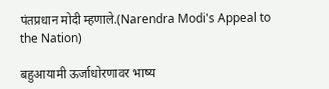पंतप्रधान मोदी म्हणाले.(Narendra Modi's Appeal to the Nation)

बहुआयामी ऊर्जाधोरणावर भाष्य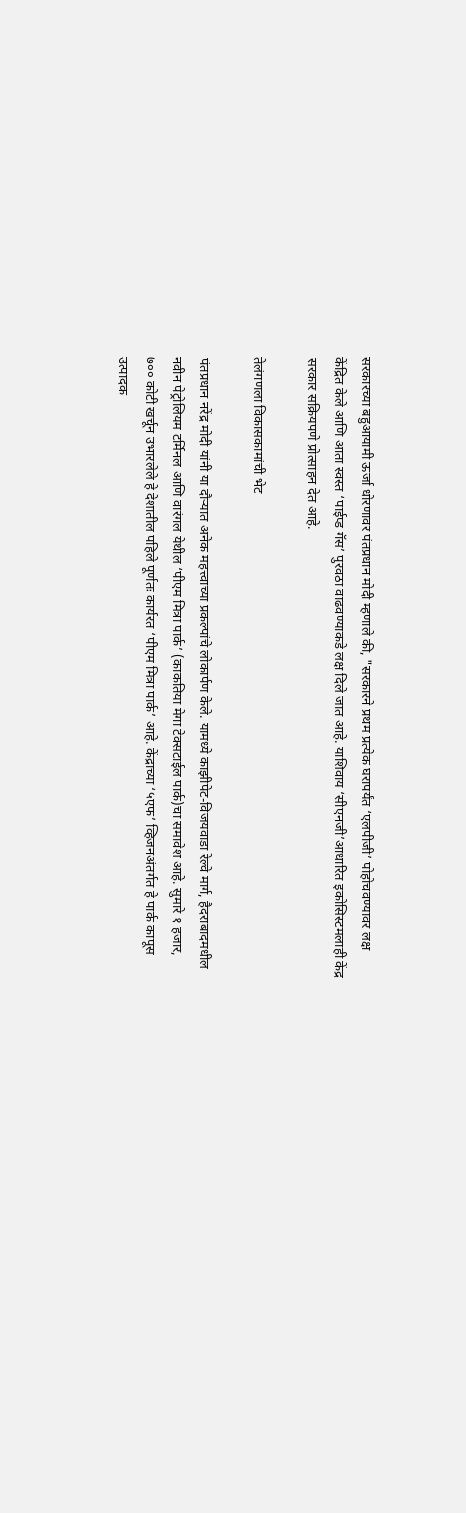सरकारच्या बहुआयामी ऊर्जा धोरणावर पंतप्रधान मोदी म्हणाले की, "सरकारने प्रथम प्रत्येक घरापर्यंत ‘एलपीजी’ पोहोचवण्यावर लक्ष केंद्रित केले आणि आता स्वस्त ‘पाईप्ड गॅस’ पुरवठा वाढवण्याकडे लक्ष दिले जात आहे. याशिवाय ‘सीएनजी’आधारित इकोसिस्टमलाही केंद्र सरकार सक्रियपणे प्रोत्साहन देत आहे.

तेलंगणला विकासकामांची भेट

पंतप्रधान नरेंद्र मोदी यांनी या दौर्‍यात अनेक महत्त्वाच्या प्रकल्पांचे लोकार्पण केले. यामध्ये काझीपेट-विजयवाडा रेल्वे मार्ग, हैदराबादमधील नवीन पेट्रोलियम टर्मिनल आणि वारंगल येथील ‘पीएम मित्रा पार्क’ (काकतिया मेगा टेक्सटाईल पार्क)चा समावेश आहे. सुमारे १ हजार, ७०० कोटी खर्चून उभारलेले हे देशातील पहिले पूर्णतः कार्यरत ‘पीएम मित्रा पार्क’ आहे. केंद्राच्या ‘५एफ’ व्हिजनअंतर्गत हे पार्क कापूस उत्पादक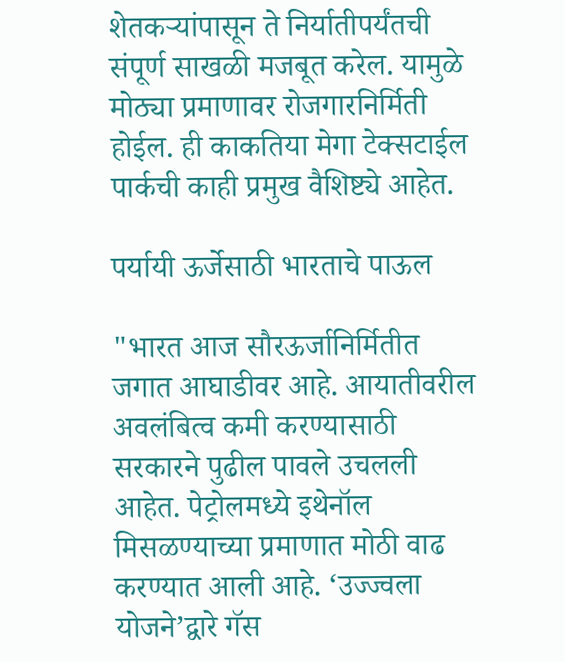शेतकर्‍यांपासून ते निर्यातीपर्यंतची संपूर्ण साखळी मजबूत करेल. यामुळे मोठ्या प्रमाणावर रोजगारनिर्मिती होईल. ही काकतिया मेगा टेक्सटाईल पार्कची काही प्रमुख वैशिष्ट्ये आहेत.

पर्यायी ऊर्जेसाठी भारताचे पाऊल

"भारत आज सौरऊर्जानिर्मितीत जगात आघाडीवर आहे. आयातीवरील अवलंबित्व कमी करण्यासाठी सरकारने पुढील पावले उचलली आहेत. पेट्रोलमध्ये इथेनॉल मिसळण्याच्या प्रमाणात मोठी वाढ करण्यात आली आहे. ‘उज्ज्वला योजने’द्वारे गॅस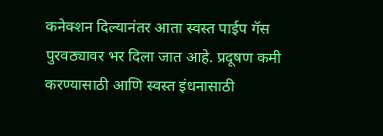कनेक्शन दिल्यानंतर आता स्वस्त पाईप गॅस पुरवठ्यावर भर दिला जात आहे. प्रदूषण कमी करण्यासाठी आणि स्वस्त इंधनासाठी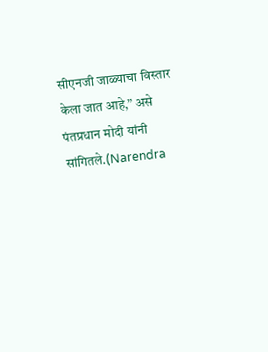सीएनजी जाळ्याचा विस्तार केला जात आहे,” असे पंतप्रधान मोदी यांनी सांगितले.(Narendra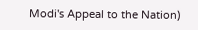Modi's Appeal to the Nation)